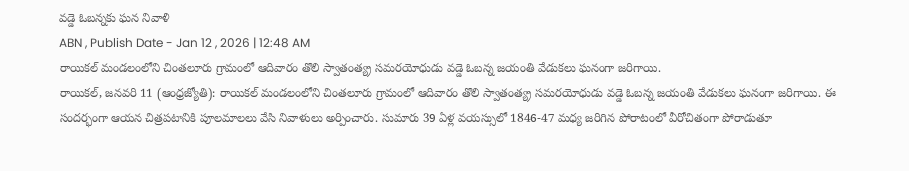వడ్డె ఓబన్నకు ఘన నివాళి
ABN , Publish Date - Jan 12 , 2026 | 12:48 AM
రాయికల్ మండలంలోని చింతలూరు గ్రామంలో ఆదివారం తొలి స్వాతంత్య్ర సమరయోధుడు వడ్డె ఓబన్న జయంతి వేడుకలు ఘనంగా జరిగాయి.
రాయికల్, జనవరి 11 (ఆంధ్రజ్యోతి): రాయికల్ మండలంలోని చింతలూరు గ్రామంలో ఆదివారం తొలి స్వాతంత్య్ర సమరయోధుడు వడ్డె ఓబన్న జయంతి వేడుకలు ఘనంగా జరిగాయి. ఈ సందర్భంగా ఆయన చిత్రపటానికి పూలమాలలు వేసి నివాళులు అర్పించారు. సుమారు 39 ఏళ్ల వయస్సులో 1846-47 మధ్య జరిగిన పోరాటంలో వీరోచితంగా పోరాడుతూ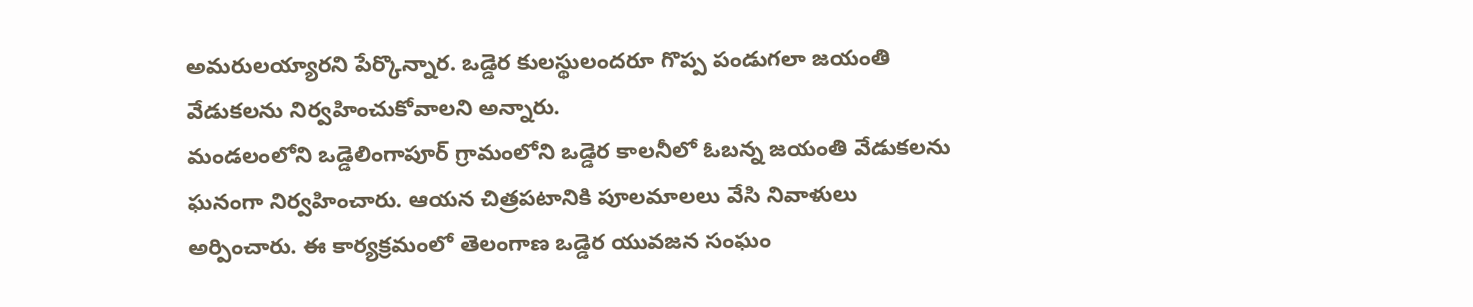అమరులయ్యారని పేర్కొన్నార. ఒడ్డెర కులస్థులందరూ గొప్ప పండుగలా జయంతి వేడుకలను నిర్వహించుకోవాలని అన్నారు.
మండలంలోని ఒడ్డెలింగాపూర్ గ్రామంలోని ఒడ్డెర కాలనీలో ఓబన్న జయంతి వేడుకలను ఘనంగా నిర్వహించారు. ఆయన చిత్రపటానికి పూలమాలలు వేసి నివాళులు అర్పించారు. ఈ కార్యక్రమంలో తెలంగాణ ఒడ్డెర యువజన సంఘం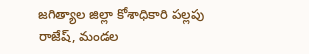జగిత్యాల జిల్లా కోశాధికారి పల్లపు రాజేష్, మండల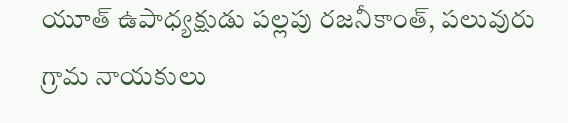యూత్ ఉపాధ్యక్షుడు పల్లపు రజనీకాంత్, పలువురు గ్రామ నాయకులు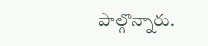పాల్గొన్నారు.